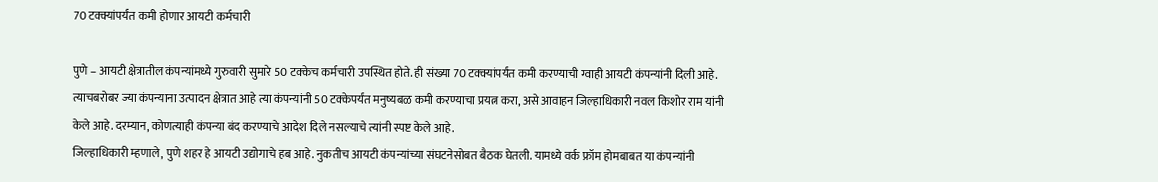70 टक्क्यांपर्यंत कमी होणार आयटी कर्मचारी

पुणे – आयटी क्षेत्रातील कंपन्यांमध्ये गुरुवारी सुमारे 50 टक्केच कर्मचारी उपस्थित होते. ही संख्या 70 टक्क्यांपर्यंत कमी करण्याची ग्वाही आयटी कंपन्यांनी दिली आहे. त्याचबरोबर ज्या कंपन्याना उत्पादन क्षेत्रात आहे त्या कंपन्यांनी 50 टक्केपर्यंत मनुष्यबळ कमी करण्याचा प्रयत्न करा, असे आवाहन जिल्हाधिकारी नवल किशोर राम यांनी केले आहे. दरम्यान, कोणत्याही कंपन्या बंद करण्याचे आदेश दिले नसल्याचे त्यांनी स्पष्ट केले आहे.
जिल्हाधिकारी म्हणाले, पुणे शहर हे आयटी उद्योगाचे हब आहे. नुकतीच आयटी कंपन्यांच्या संघटनेसोबत बैठक घेतली. यामध्ये वर्क फ्रॉम होमबाबत या कंपन्यांनी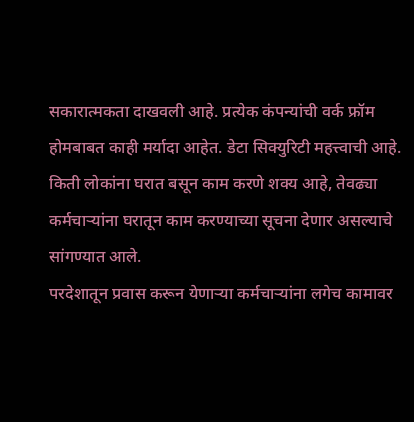सकारात्मकता दाखवली आहे. प्रत्येक कंपन्यांची वर्क फ्रॉम होमबाबत काही मर्यादा आहेत. डेटा सिक्युरिटी महत्त्वाची आहे. किती लोकांना घरात बसून काम करणे शक्य आहे, तेवढ्या कर्मचाऱ्यांना घरातून काम करण्याच्या सूचना देणार असल्याचे सांगण्यात आले.
परदेशातून प्रवास करून येणाऱ्या कर्मचाऱ्यांना लगेच कामावर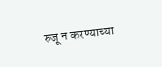रुजू न करण्याच्या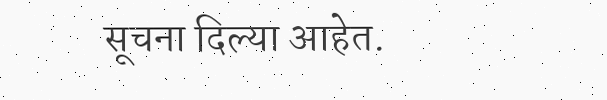सूचना दिल्या आहेत.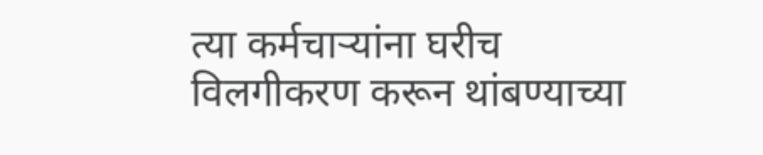त्या कर्मचाऱ्यांना घरीच विलगीकरण करून थांबण्याच्या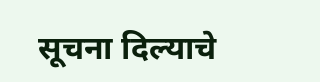सूचना दिल्याचे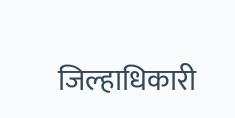जिल्हाधिकारी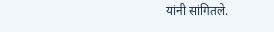यांनी सांगितले.